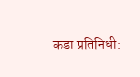कडा प्रतिनिधी: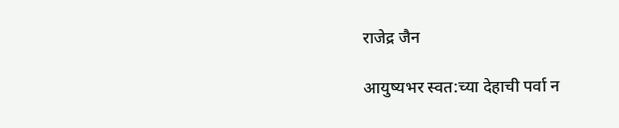राजेद्र जैन

आयुष्यभर स्वत:च्या देहाची पर्वा न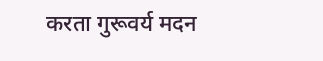करता गुरू‌वर्य मदन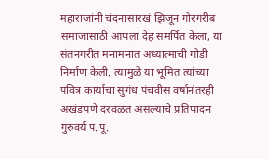महाराजांनी चंदनासारखं झिजून गोरगरीब समाजासाठी आपला देह समर्पित केला, या संतनगरीत मनामनात अध्यात्माची गोडी निर्माण केली. त्यामुळे या भूमित त्यांच्या पवित्र कार्याचा सुगंध पंचवीस वर्षानंतरही अखंडपणे दरवळत असल्याचे प्रतिपादन गुरुवर्य प.पू.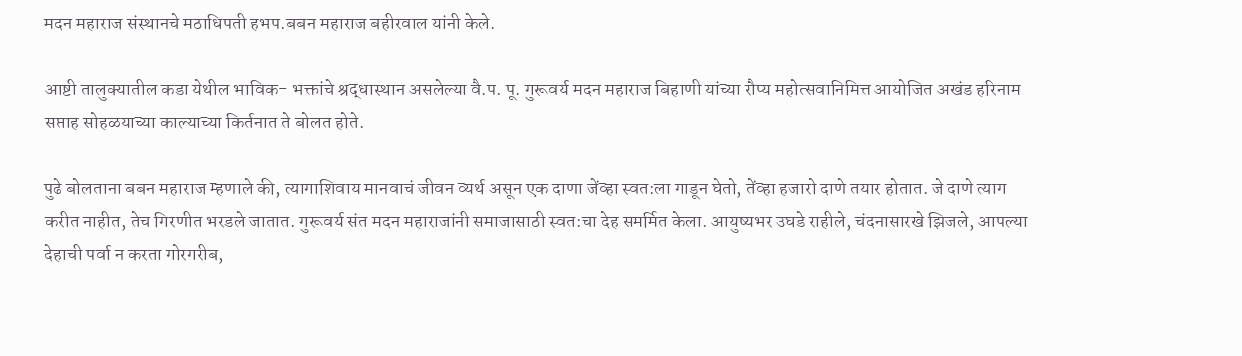मदन महाराज संस्थानचे मठाधिपती हभप.बबन महाराज बहीरवाल यांनी केले.

आष्टी तालुक्यातील कडा येथील भाविक- भक्तांचे श्रद्धास्थान असलेल्या वै.प. पू. गुरूवर्य मदन महाराज बिहाणी यांच्या रौप्य महोत्सवानिमित्त आयोजित अखंड हरिनाम सप्ताह सोहळयाच्या काल्याच्या किर्तनात ते बोलत होते.

पुढे बोलताना बबन महाराज म्हणाले की, त्यागाशिवाय मानवाचं जीवन व्यर्थ असून एक दाणा जेंव्हा स्वत:ला गाडून घेतो, तेंव्हा हजारो दाणे तयार होतात. जे दाणे त्याग करीत नाहीत, तेच गिरणीत भरडले जातात. गुरू‌वर्य संत मदन महाराजांनी समाजासाठी स्वत:चा देह समर्मित केला. आयुष्यभर उघडे राहीले, चंदनासारखे झिजले, आपल्या देहाची पर्वा न करता गोरगरीब,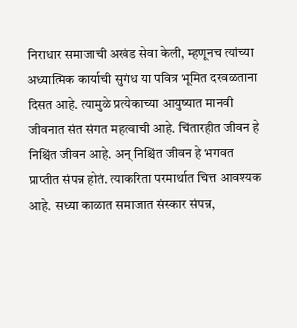निराधार समाजाची अखंड सेवा केली, म्हणूनच त्यांच्या अध्यात्मिक कार्याची सुगंध या पवित्र भूमित दरवळताना दिसत आहे. त्यामुळे प्रत्येकाच्या आयुष्यात मानवी जीवनात संत संगत महत्वाची आहे. चिंतारहीत जीवन हे निश्चिंत जीवन आहे. अन् निश्चिंत जीवन हे भगवत प्राप्तीत संपन्न होतं. त्याकरिता परमार्थात चित्त आवश्यक आहे. सध्या काळात समाजात संस्कार संपन्न,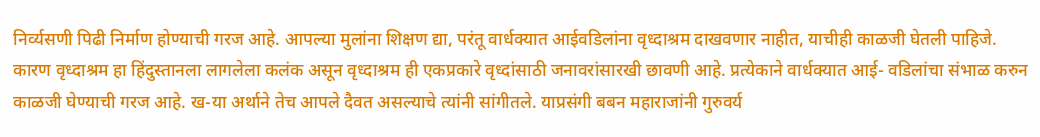निर्व्यसणी पिढी निर्माण होण्याची गरज आहे. आपल्या मुलांना शिक्षण द्या, परंतू वार्धक्यात आईवडिलांना वृध्दाश्रम दाखवणार नाहीत, याचीही काळजी घेतली पाहिजे. कारण वृध्दाश्रम हा हिंदुस्तानला लागलेला कलंक असून वृध्दाश्रम ही एकप्रकारे वृध्दांसाठी जनावरांसारखी छावणी आहे. प्रत्येकाने वार्धक्यात आई- वडिलांचा संभाळ करुन काळजी घेण्याची गरज आहे. ख-या अर्थाने तेच आपले दैवत असल्याचे त्यांनी सांगीतले. याप्रसंगी बबन महाराजांनी गुरुवर्य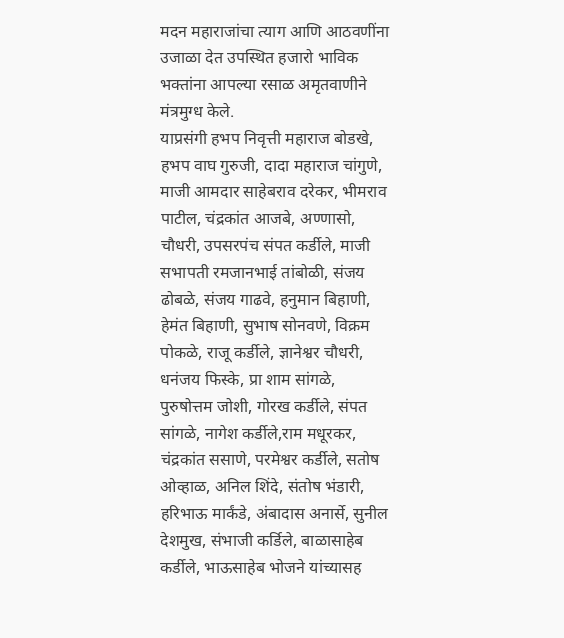मदन महाराजांचा त्याग आणि आठवणींना उजाळा देत उपस्थित हजारो भाविक भक्तांना आपल्या रसाळ अमृतवाणीने मंत्रमुग्ध केले.
याप्रसंगी हभप निवृत्ती महाराज बोडखे, हभप वाघ गुरुजी, दादा महाराज चांगुणे, माजी आमदार साहेबराव दरेकर, भीमराव पाटील, चंद्रकांत आजबे, अण्णासो, चौधरी, उपसरपंच संपत कर्डीले, माजी सभापती रमजानभाई तांबोळी, संजय ढोबळे, संजय गाढवे, हनुमान बिहाणी, हेमंत बिहाणी, सुभाष सोनवणे, विक्रम पोकळे, राजू कर्डीले, ज्ञानेश्वर चौधरी, धनंजय फिस्के, प्रा शाम सांगळे, पुरुषोत्तम जोशी, गोरख कर्डीले, संपत सांगळे, नागेश कर्डीले,राम मधूरकर, चंद्रकांत ससाणे, परमेश्वर कर्डीले, सतोष ओव्हाळ, अनिल शिंदे, संतोष भंडारी, हरिभाऊ मार्कंडे, अंबादास अनार्से, सुनील देशमुख, संभाजी कर्डिले, बाळासाहेब कर्डीले, भाऊसाहेब भोजने यांच्यासह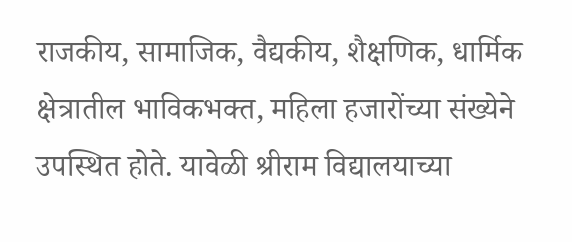राजकीय, सामाजिक, वैद्यकीय, शैक्षणिक, धार्मिक क्षेत्रातील भाविकभक्त, महिला हजारोंच्या संख्येने उपस्थित होते. यावेळी श्रीराम विद्यालयाच्या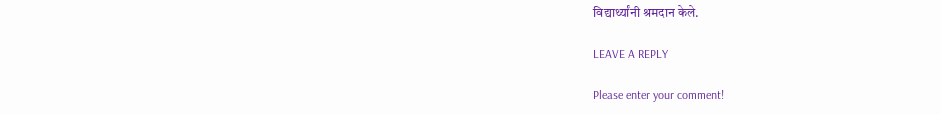विद्यार्थ्यांनी श्रमदान केले.

LEAVE A REPLY

Please enter your comment!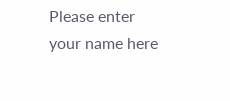Please enter your name here